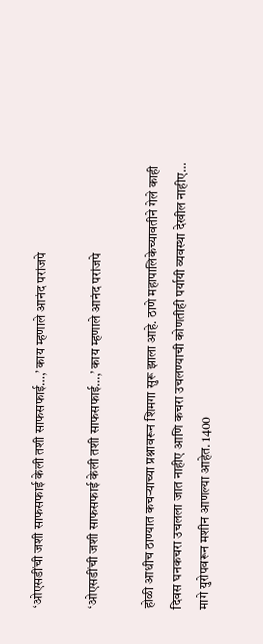‘ओएसडींची जशी साफसफाई केली तशी साफसफाई…,’ काय म्हणाले आनंद परांजपे

‘ओएसडींची जशी साफसफाई केली तशी साफसफाई…,’ काय म्हणाले आनंद परांजपे

होळी आधीच ठाण्यात कचऱ्याच्या प्रश्नावरून शिमगा सुरू झाला आहे. ठाणे महापालिकेच्यावतीने गेले काही दिवस घनकचरा उचलला जात नाहीए आणि कचरा उचलण्याची कोणतीही पर्यायी व्यवस्था देखील नाहीए… मागे युरोपवरून मशीन आणल्या आहेत. 1400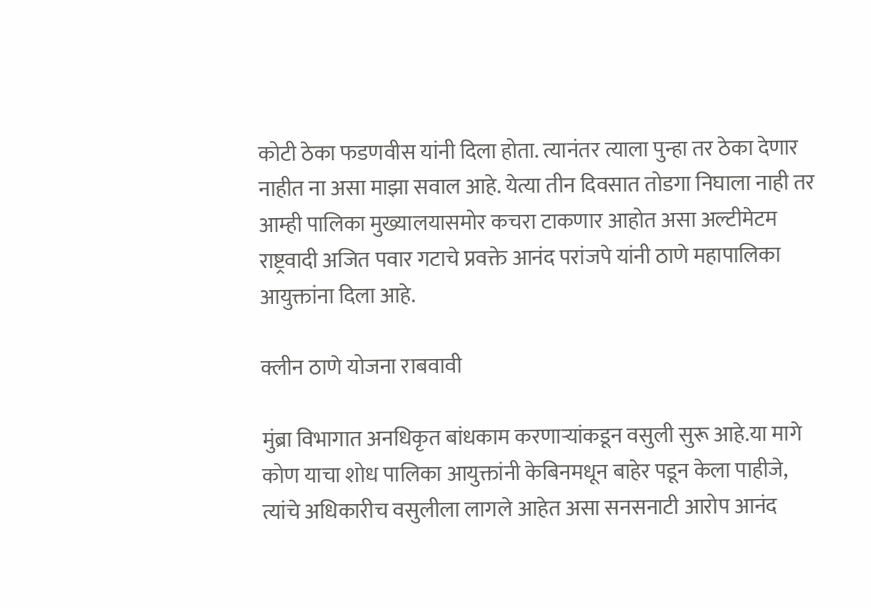कोटी ठेका फडणवीस यांनी दिला होता. त्यानंतर त्याला पुन्हा तर ठेका देणार नाहीत ना असा माझा सवाल आहे. येत्या तीन दिवसात तोडगा निघाला नाही तर आम्ही पालिका मुख्यालयासमोर कचरा टाकणार आहोत असा अल्टीमेटम राष्ट्रवादी अजित पवार गटाचे प्रवक्ते आनंद परांजपे यांनी ठाणे महापालिका आयुक्तांना दिला आहे.

क्लीन ठाणे योजना राबवावी

मुंब्रा विभागात अनधिकृत बांधकाम करणाऱ्यांकडून वसुली सुरू आहे.या मागे कोण याचा शोध पालिका आयुक्तांनी केबिनमधून बाहेर पडून केला पाहीजे, त्यांचे अधिकारीच वसुलीला लागले आहेत असा सनसनाटी आरोप आनंद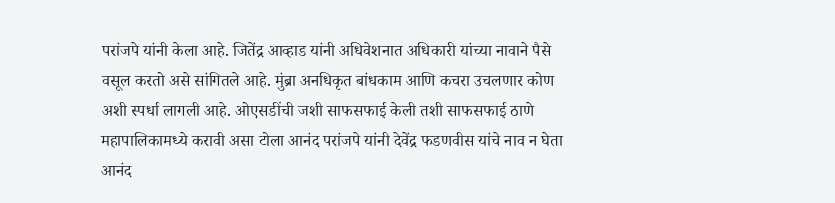परांजपे यांनी केला आहे. जितेंद्र आव्हाड यांनी अधिवेशनात अधिकारी यांच्या नावाने पैसे वसूल करतो असे सांगितले आहे. मुंब्रा अनधिकृत बांधकाम आणि कचरा उचलणार कोण अशी स्पर्धा लागली आहे. ओएसडींची जशी साफसफाई केली तशी साफसफाई ठाणे महापालिकामध्ये करावी असा टोला आनंद परांजपे यांनी देवेंद्र फडणवीस यांचे नाव न घेता आनंद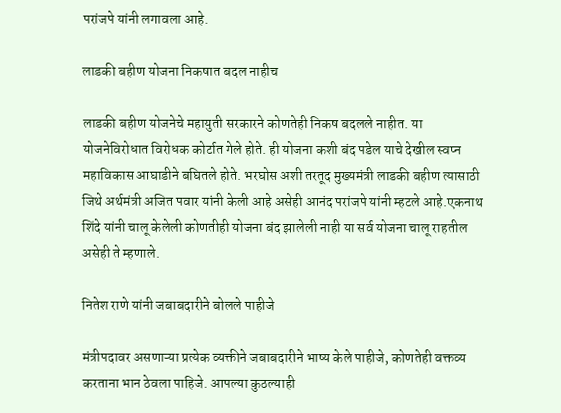परांजपे यांनी लगावला आहे.

लाडकी बहीण योजना निकषात बदल नाहीच

लाडकी बहीण योजनेचे महायुती सरकारने कोणतेही निकष बदलले नाहीत. या योजनेविरोधात विरोधक कोर्टात गेले होते. ही योजना कशी बंद पडेल याचे देखील स्वप्न महाविकास आघाडीने बघितले होते. भरघोस अशी तरतूद मुख्यमंत्री लाडकी बहीण त्यासाठी जिथे अर्थमंत्री अजित पवार यांनी केली आहे असेही आनंद परांजपे यांनी म्हटले आहे.एकनाथ शिंदे यांनी चालू केलेली कोणतीही योजना बंद झालेली नाही या सर्व योजना चालू राहतील असेही ते म्हणाले.

नितेश राणे यांनी जबाबदारीने बोलले पाहीजे

मंत्रीपदावर असणाऱ्या प्रत्येक व्यक्तीने जबाबदारीने भाष्य केले पाहीजे, कोणतेही वक्तव्य करताना भान ठेवला पाहिजे. आपल्या कुठल्याही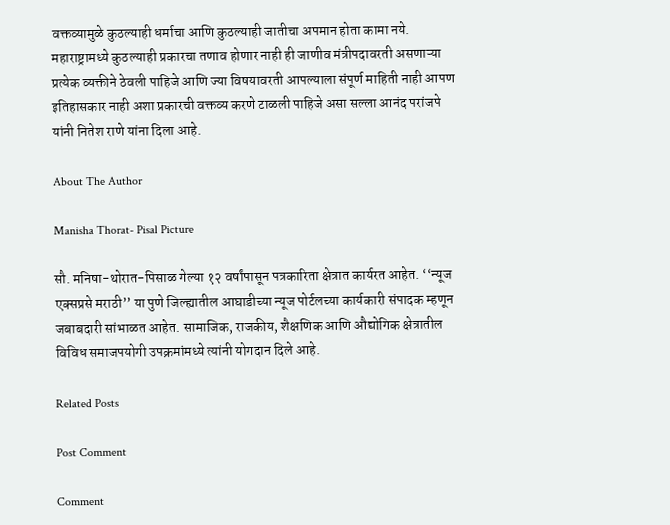वक्तव्यामुळे कुठल्याही धर्माचा आणि कुठल्याही जातीचा अपमान होता कामा नये. महाराष्ट्रामध्ये कुठल्याही प्रकारचा तणाव होणार नाही ही जाणीव मंत्रीपदावरती असणाऱ्या प्रत्येक व्यक्तीने ठेवली पाहिजे आणि ज्या विषयावरती आपल्याला संपूर्ण माहिती नाही आपण इतिहासकार नाही अशा प्रकारची वक्तव्य करणे टाळली पाहिजे असा सल्ला आनंद परांजपे यांनी नितेश राणे यांना दिला आहे.

About The Author

Manisha Thorat- Pisal Picture

सौ. मनिषा-थोरात-पिसाळ गेल्या १२ वर्षांपासून पत्रकारिता क्षेत्रात कार्यरत आहेत. ‘‘न्यूज एक्सप्रसे मराठी’’ या पुणे जिल्ह्यातील आघाडीच्या न्यूज पोर्टलच्या कार्यकारी संपादक म्हणून जबाबदारी सांभाळत आहेत. सामाजिक, राजकीय, शैक्षणिक आणि औद्योगिक क्षेत्रातील विविध समाजपयोगी उपक्रमांमध्ये त्यांनी योगदान दिले आहे.

Related Posts

Post Comment

Comment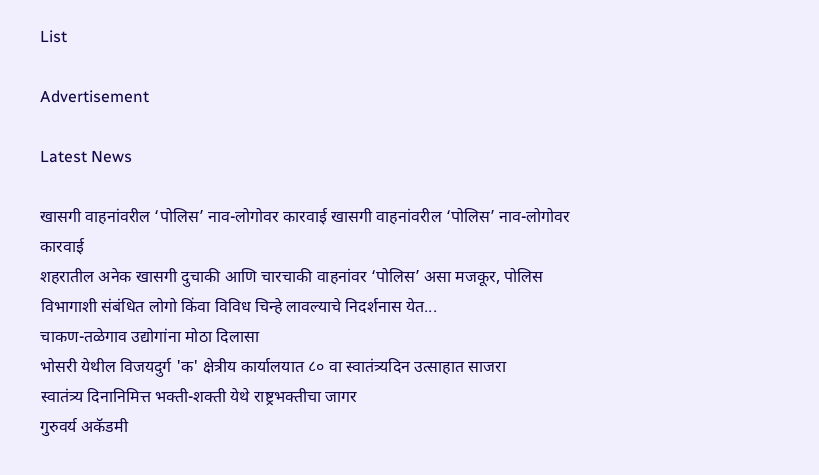List

Advertisement

Latest News

खासगी वाहनांवरील ‘पोलिस’ नाव-लोगोवर कारवाई खासगी वाहनांवरील ‘पोलिस’ नाव-लोगोवर कारवाई
शहरातील अनेक खासगी दुचाकी आणि चारचाकी वाहनांवर ‘पोलिस’ असा मजकूर, पोलिस विभागाशी संबंधित लोगो किंवा विविध चिन्हे लावल्याचे निदर्शनास येत...
चाकण-तळेगाव उद्योगांना मोठा दिलासा
भोसरी येथील विजयदुर्ग 'क' क्षेत्रीय कार्यालयात ८० वा स्वातंत्र्यदिन उत्साहात साजरा
स्वातंत्र्य दिनानिमित्त भक्ती-शक्ती येथे राष्ट्रभक्तीचा जागर
गुरुवर्य अकॅडमी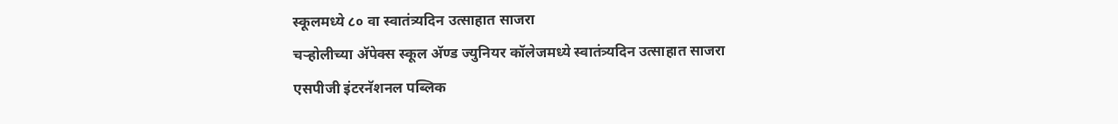स्कूलमध्ये ८० वा स्वातंत्र्यदिन उत्साहात साजरा
चऱ्होलीच्या अ‍ॅपेक्स स्कूल अ‍ॅण्ड ज्युनियर कॉलेजमध्ये स्वातंत्र्यदिन उत्साहात साजरा
एसपीजी इंटरनॅशनल पब्लिक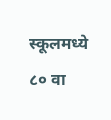स्कूलमध्ये ८० वा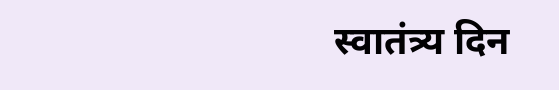स्वातंत्र्य दिन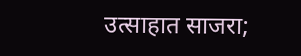उत्साहात साजरा;